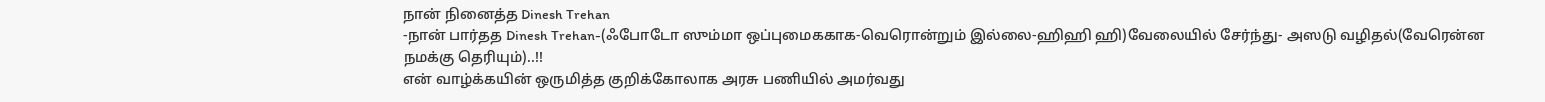நான் நினைத்த Dinesh Trehan
-நான் பார்தத Dinesh Trehan-(ஃபோடோ ஸும்மா ஒப்புமைககாக-வெரொன்றும் இல்லை-ஹிஹி ஹி)வேலையில் சேர்ந்து- அஸடு வழிதல்(வேரென்ன நமக்கு தெரியும்)..!!
என் வாழ்க்கயின் ஒருமித்த குறிக்கோலாக அரசு பணியில் அமர்வது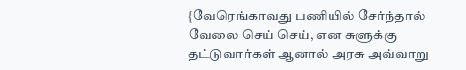{வேரெங்காவது பணியில் சேர்ந்தால் வேலை செய் செய், என சுளுக்கு தட்டுவார்கள் ஆனால் அரசு அவ்வாறு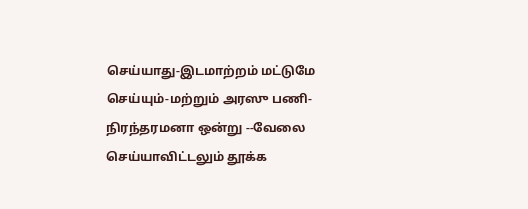செய்யாது-இடமாற்றம் மட்டுமே செய்யும்-மற்றும் அரஸு பணி-நிரந்தரமனா ஒன்று --வேலை செய்யாவிட்டலும் தூக்க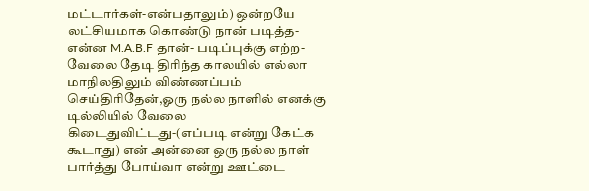மட்டார்கள்-என்பதாலும்) ஒன்றயே லட்சியமாக கொண்டு நான் படித்த-என்ன M.A.B.F தான்- படிப்புக்கு எற்ற-வேலை தேடி திரிந்த காலயில் எல்லா மாநிலதிலும் விண்ணப்பம் செய்திரிதேன்,ஓரு நல்ல நாளில் எனக்கு டில்லியில் வேலை கிடைதுவிட்டது-(எப்படி என்று கேட்க கூடாது) என் அன்னை ஒரு நல்ல நாள் பார்த்து போய்வா என்று ஊட்டை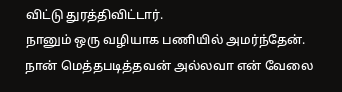விட்டு துரத்திவிட்டார்.
நானும் ஒரு வழியாக பணியில் அமர்ந்தேன். நான் மெத்தபடித்தவன் அல்லவா என் வேலை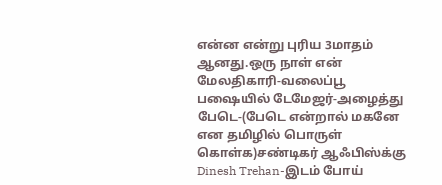என்ன என்று புரிய 3மாதம் ஆனது.ஒரு நாள் என் மேலதிகாரி-வலைப்பூ பஷையில் டேமேஜர்-அழைத்து பேடெ-(பேடெ என்றால் மகனே என தமிழில் பொருள் கொள்க)சண்டிகர் ஆஃபிஸ்க்கு Dinesh Trehan-இடம் போய்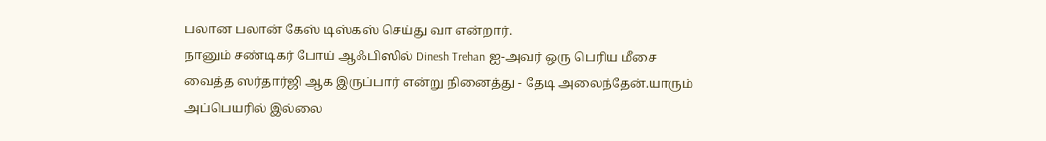பலான பலான் கேஸ் டிஸ்கஸ் செய்து வா என்றார்.
நானும் சண்டிகர் போய் ஆஃபிஸில் Dinesh Trehan ஐ-அவர் ஒரு பெரிய மீசை வைத்த ஸர்தார்ஜி ஆக இருப்பார் என்று நினைத்து - தேடி அலைந்தேன்.யாரும் அப்பெயரில் இல்லை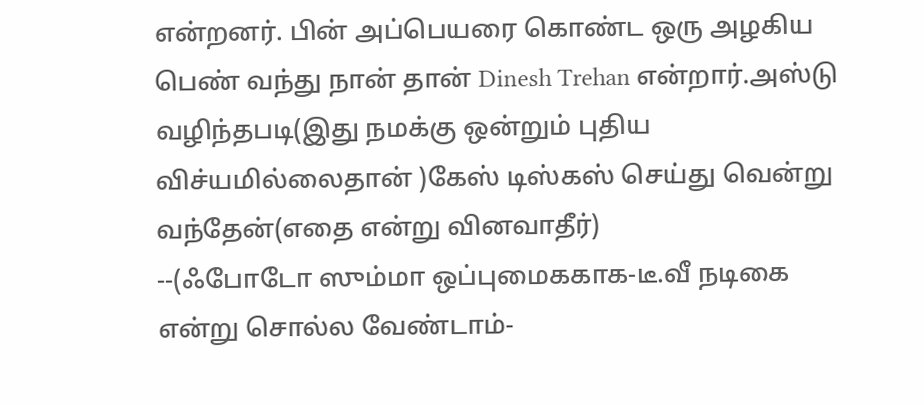என்றனர். பின் அப்பெயரை கொண்ட ஒரு அழகிய பெண் வந்து நான் தான் Dinesh Trehan என்றார்.அஸ்டு வழிந்தபடி(இது நமக்கு ஒன்றும் புதிய விச்யமில்லைதான் )கேஸ் டிஸ்கஸ் செய்து வென்று வந்தேன்(எதை என்று வினவாதீர்)
--(ஃபோடோ ஸும்மா ஒப்புமைககாக-டீ.வீ நடிகை என்று சொல்ல வேண்டாம்-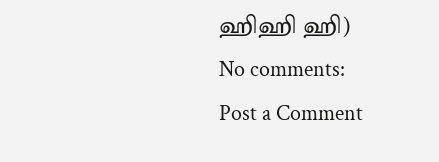ஹிஹி ஹி)
No comments:
Post a Comment